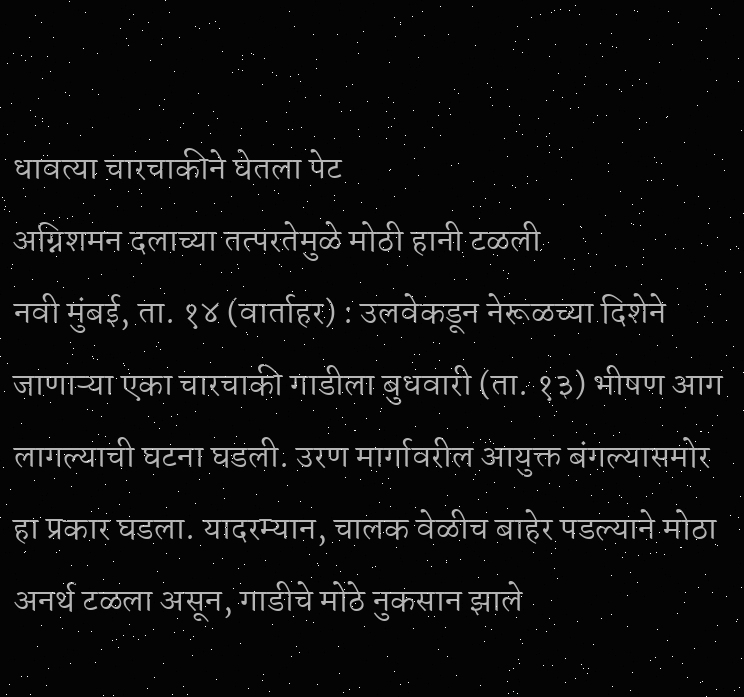धावत्या चारचाकीने घेतला पेट
अग्निशमन दलाच्या तत्परतेमुळे मोठी हानी टळली
नवी मुंबई, ता. १४ (वार्ताहर) : उलवेकडून नेरूळच्या दिशेने जाणाऱ्या एका चारचाकी गाडीला बुधवारी (ता. १३) भीषण आग लागल्याची घटना घडली. उरण मार्गावरील आयुक्त बंगल्यासमोर हा प्रकार घडला. यादरम्यान, चालक वेळीच बाहेर पडल्याने मोठा अनर्थ टळला असून, गाडीचे मोठे नुकसान झाले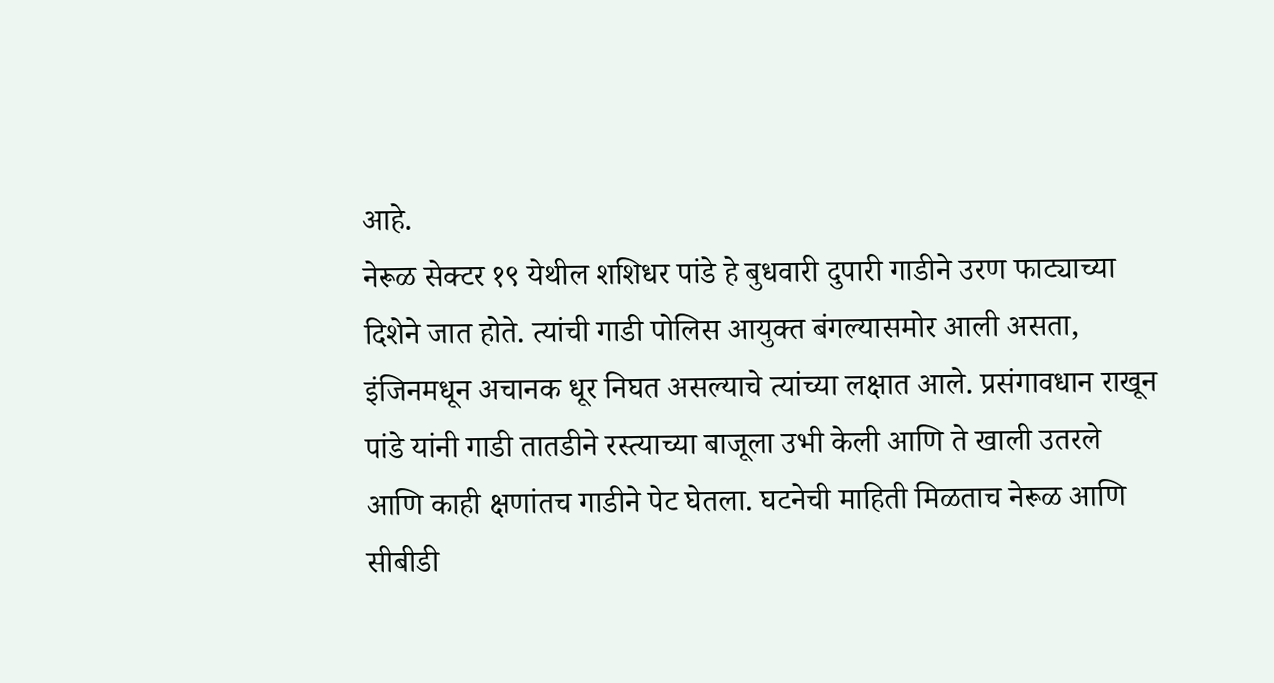आहे.
नेरूळ सेक्टर १९ येथील शशिधर पांडे हे बुधवारी दुपारी गाडीने उरण फाट्याच्या दिशेने जात होते. त्यांची गाडी पोलिस आयुक्त बंगल्यासमोर आली असता, इंजिनमधून अचानक धूर निघत असल्याचे त्यांच्या लक्षात आले. प्रसंगावधान राखून पांडे यांनी गाडी तातडीने रस्त्याच्या बाजूला उभी केली आणि ते खाली उतरले आणि काही क्षणांतच गाडीने पेट घेतला. घटनेची माहिती मिळताच नेरूळ आणि सीबीडी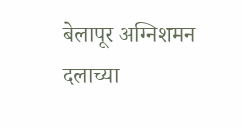बेलापूर अग्निशमन दलाच्या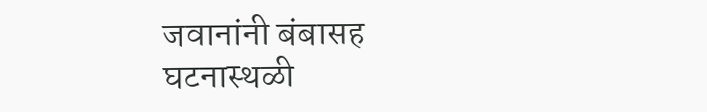जवानांनी बंबासह घटनास्थळी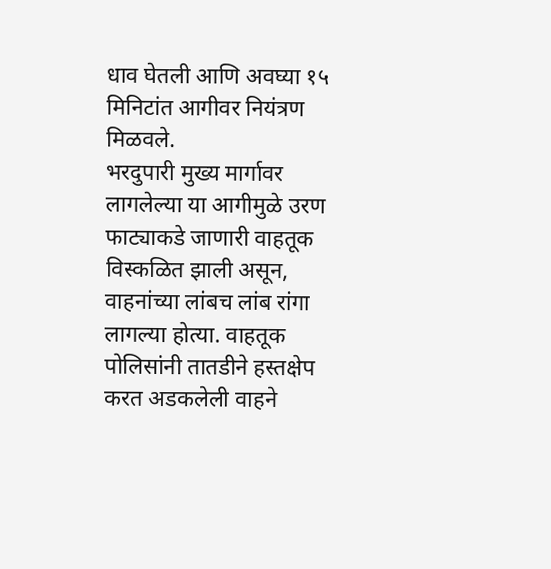धाव घेतली आणि अवघ्या १५ मिनिटांत आगीवर नियंत्रण मिळवले.
भरदुपारी मुख्य मार्गावर लागलेल्या या आगीमुळे उरण फाट्याकडे जाणारी वाहतूक विस्कळित झाली असून, वाहनांच्या लांबच लांब रांगा लागल्या होत्या. वाहतूक पोलिसांनी तातडीने हस्तक्षेप करत अडकलेली वाहने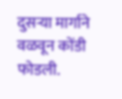दुसऱ्या मार्गाने वळवून कोंडी फोडली.